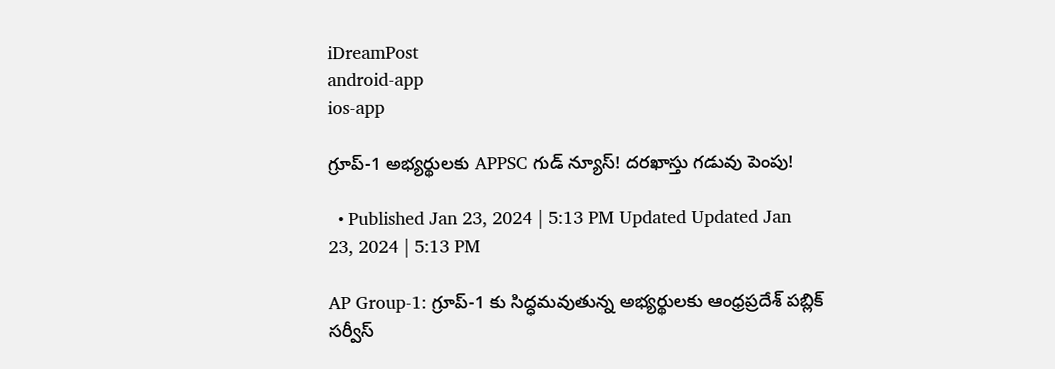iDreamPost
android-app
ios-app

గ్రూప్-1 అభ్యర్థులకు APPSC గుడ్ న్యూస్! దరఖాస్తు గడువు పెంపు!

  • Published Jan 23, 2024 | 5:13 PM Updated Updated Jan 23, 2024 | 5:13 PM

AP Group-1: గ్రూప్-1 కు సిద్ధమవుతున్న అభ్యర్థులకు ఆంధ్రప్రదేశ్ పబ్లిక్ సర్వీస్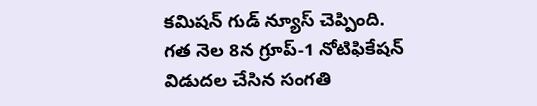కమిషన్ గుడ్ న్యూస్ చెప్పింది. గత నెల 8న గ్రూప్-1 నోటిఫికేషన్ విడుదల చేసిన సంగతి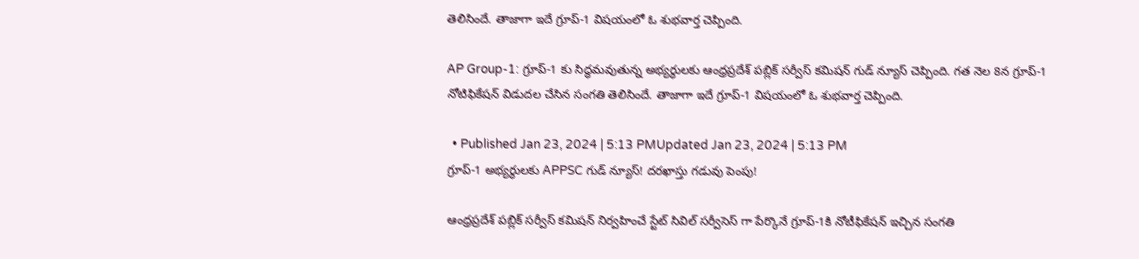తెలిసిందే. తాజాగా ఇదే గ్రూప్-1 విషయంలో ఓ శుభవార్త చెప్పింది.

AP Group-1: గ్రూప్-1 కు సిద్ధమవుతున్న అభ్యర్థులకు ఆంధ్రప్రదేశ్ పబ్లిక్ సర్వీస్ కమిషన్ గుడ్ న్యూస్ చెప్పింది. గత నెల 8న గ్రూప్-1 నోటిఫికేషన్ విడుదల చేసిన సంగతి తెలిసిందే. తాజాగా ఇదే గ్రూప్-1 విషయంలో ఓ శుభవార్త చెప్పింది.

  • Published Jan 23, 2024 | 5:13 PMUpdated Jan 23, 2024 | 5:13 PM
గ్రూప్-1 అభ్యర్థులకు APPSC గుడ్ న్యూస్! దరఖాస్తు గడువు పెంపు!

ఆంధ్రప్రదేశ్ పబ్లిక్ సర్వీస్ కమిషన్ నిర్వహించే స్టేట్ సివిల్ సర్వీసెస్ గా పేర్కొనే గ్రూప్-1కి నోటీఫికేషన్ ఇచ్చిన సంగతి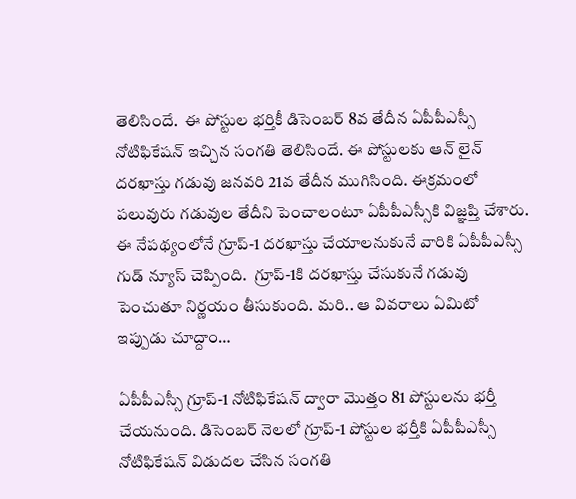తెలిసిందే.  ఈ పోస్టుల భర్తికీ డిసెంబర్ 8వ తేదీన ఏపీపీఎస్సీ నోటిఫికేషన్ ఇచ్చిన సంగతి తెలిసిందే. ఈ పోస్టులకు ఆన్ లైన్ దరఖాస్తు గడువు జనవరి 21వ తేదీన ముగిసింది. ఈక్రమంలో పలువురు గడువుల తేదీని పెంచాలంటూ ఏపీపీఎస్సీకి విజ్ఞప్తి చేశారు. ఈ నేపథ్యంలోనే గ్రూప్-1 దరఖాస్తు చేయాలనుకునే వారికి ఏపీపీఎస్సీ గుడ్ న్యూస్ చెప్పింది.  గ్రూప్-1కి దరఖాస్తు చేసుకునే గడువు పెంచుతూ నిర్ణయం తీసుకుంది. మరి.. ఆ వివరాలు ఏమిటో ఇప్పుడు చూద్దాం…

ఏపీపీఎస్సీ గ్రూప్-1 నోటిఫికేషన్ ద్వారా మొత్తం 81 పోస్టులను భర్తీ చేయనుంది. డిసెంబర్ నెలలో గ్రూప్-1 పోస్టుల భర్తీకి ఏపీపీఎస్సీ నోటిఫికేషన్ విడుదల చేసిన సంగతి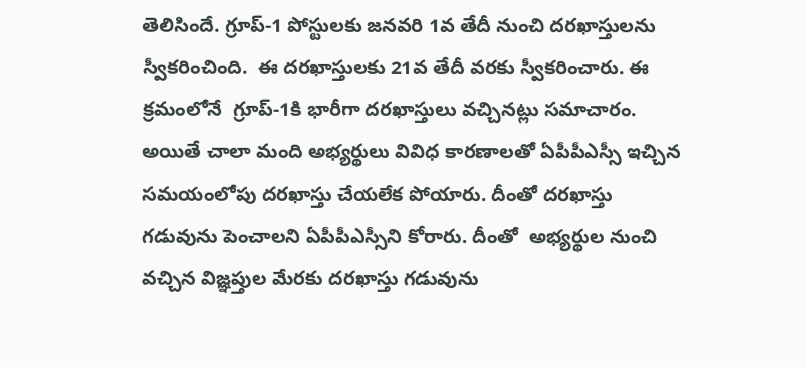తెలిసిందే. గ్రూప్-1 పోస్టులకు జనవరి 1వ తేదీ నుంచి దరఖాస్తులను స్వీకరించింది.  ఈ దరఖాస్తులకు 21వ తేదీ వరకు స్వీకరించారు. ఈ క్రమంలోనే  గ్రూప్-1కి భారీగా దరఖాస్తులు వచ్చినట్లు సమాచారం. అయితే చాలా మంది అభ్యర్థులు వివిధ కారణాలతో ఏపీపీఎస్సీ ఇచ్చిన సమయంలోపు దరఖాస్తు చేయలేక పోయారు. దీంతో దరఖాస్తు గడువును పెంచాలని ఏపీపీఎస్సీని కోరారు. దీంతో  అభ్యర్థుల నుంచి వచ్చిన విజ్ఞప్తుల మేరకు దరఖాస్తు గడువును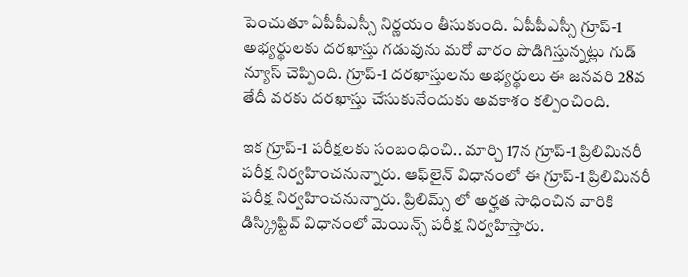పెంచుతూ ఏపీపీఎస్సీ నిర్ణయం తీసుకుంది. ఏపీపీఎస్సీ గ్రూప్-1 అభ్యర్థులకు దరఖాస్తు గడువును మరో వారం పొడిగిస్తున్నట్లు గుడ్ న్యూస్ చెప్పింది. గ్రూప్-1 దరఖాస్తులను అభ్యర్థులు ఈ జనవరి 28వ తేదీ వరకు దరఖాస్తు చేసుకునేందుకు అవకాశం కల్పించింది.

ఇక గ్రూప్-1 పరీక్షలకు సంబంధించి.. మార్చి 17న గ్రూప్-1 ప్రిలిమినరీ పరీక్ష నిర్వహించనున్నారు. ఆఫ్‌లైన్‌ విధానంలో ఈ గ్రూప్-1 ప్రిలిమినరీ పరీక్ష నిర్వహించనున్నారు. ప్రిలిమ్స్ లో అర్హత సాధించిన వారికి డిస్క్రిప్టివ్‌ విధానంలో మెయిన్స్ పరీక్ష నిర్వహిస్తారు.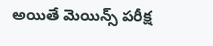అయితే మెయిన్స్ పరీక్ష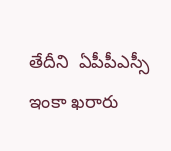తేదీని  ఏపీపీఎస్సీ ఇంకా ఖరారు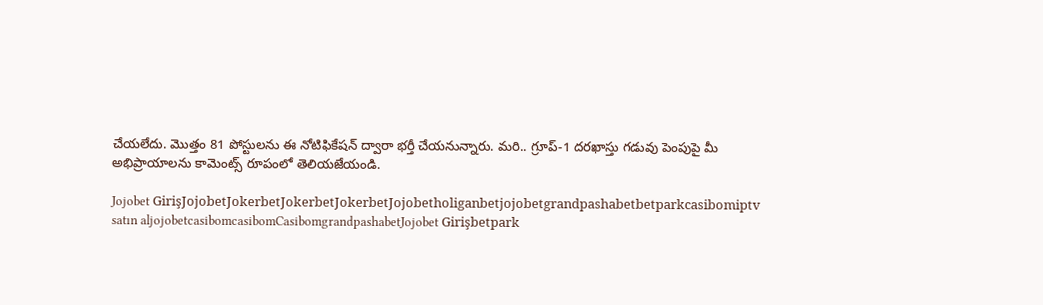చేయలేదు. మొత్తం 81 పోస్టులను ఈ నోటిఫికేషన్ ద్వారా భర్తీ చేయనున్నారు. మరి.. గ్రూప్-1 దరఖాస్తు గడువు పెంపుపై మీ అభిప్రాయాలను కామెంట్స్ రూపంలో తెలియజేయండి.

Jojobet GirişJojobetJokerbetJokerbetJokerbetJojobetholiganbetjojobetgrandpashabetbetparkcasibomiptv satın aljojobetcasibomcasibomCasibomgrandpashabetJojobet Girişbetpark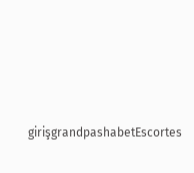girişgrandpashabetEscortes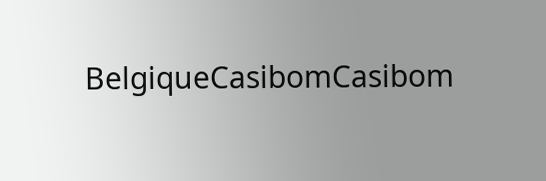BelgiqueCasibomCasibom